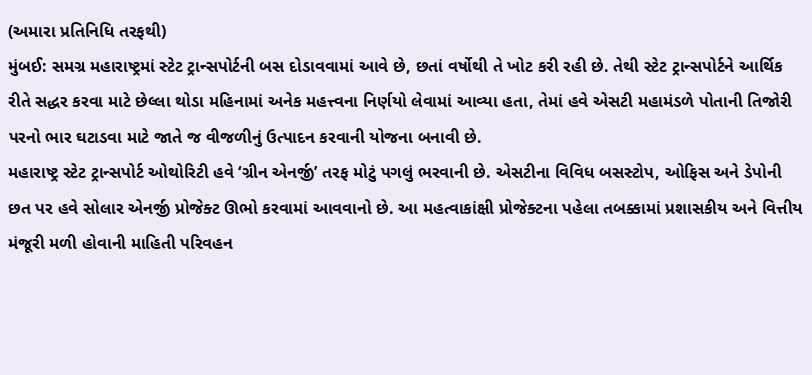(અમારા પ્રતિનિધિ તરફથી)
મુંબઈ: સમગ્ર મહારાષ્ટ્રમાં સ્ટેટ ટ્રાન્સપોર્ટની બસ દોડાવવામાં આવે છે, છતાં વર્ષોથી તે ખોટ કરી રહી છે. તેથી સ્ટેટ ટ્રાન્સપોર્ટને આર્થિક રીતે સદ્ધર કરવા માટે છેલ્લા થોડા મહિનામાં અનેક મહત્ત્વના નિર્ણયો લેવામાં આવ્યા હતા, તેમાં હવે એસટી મહામંડળે પોતાની તિજોરી પરનો ભાર ઘટાડવા માટે જાતે જ વીજળીનું ઉત્પાદન કરવાની યોજના બનાવી છે.
મહારાષ્ટ્ર સ્ટેટ ટ્રાન્સપોર્ટ ઓથોરિટી હવે ‘ગ્રીન એનર્જી’ તરફ મોટું પગલું ભરવાની છે. એસટીના વિવિધ બસસ્ટોપ, ઓફિસ અને ડેપોની છત પર હવે સોલાર એનર્જી પ્રોજેક્ટ ઊભો કરવામાં આવવાનો છે. આ મહત્વાકાંક્ષી પ્રોજેક્ટના પહેલા તબક્કામાં પ્રશાસકીય અને વિત્તીય મંજૂરી મળી હોવાની માહિતી પરિવહન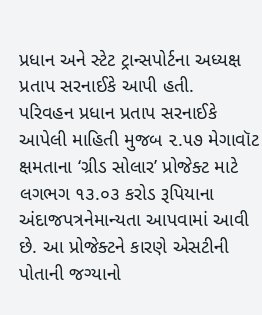પ્રધાન અને સ્ટેટ ટ્રાન્સપોર્ટના અધ્યક્ષ પ્રતાપ સરનાઈકે આપી હતી.
પરિવહન પ્રધાન પ્રતાપ સરનાઈકે આપેલી માહિતી મુજબ ૨.૫૭ મેગાવૉટ ક્ષમતાના ‘ગ્રીડ સોલાર’ પ્રોજેક્ટ માટે લગભગ ૧૩.૦૩ કરોડ રૂપિયાના અંદાજપત્રનેમાન્યતા આપવામાં આવી છે. આ પ્રોજેક્ટને કારણે એસટીની પોતાની જગ્યાનો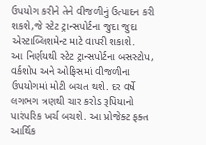ઉપયોગ કરીને તેને વીજળીનું ઉત્પાદન કરી શકશે,જે સ્ટેટ ટ્રાન્સપોર્ટના જુદા જુદા એસ્ટાબ્લિશમેન્ટ માટે વાપરી શકાશે.
આ નિર્ણયથી સ્ટેટ ટ્રાન્સપોર્ટના બસસ્ટોપ, વર્કશોપ અને ઓફિસમાં વીજળીના ઉપયોગમાં મોટી બચત થશે. દર વર્ષે લગભગ ત્રણથી ચાર કરોડ રૂપિયાનો પારંપરિક ખર્ચ બચશે. આ પ્રોજેક્ટ ફક્ત આર્થિક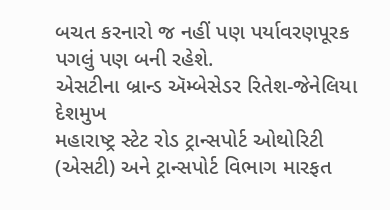બચત કરનારો જ નહીં પણ પર્યાવરણપૂરક પગલું પણ બની રહેશે.
એસટીના બ્રાન્ડ ઍમ્બેસેડર રિતેશ-જેનેલિયા દેશમુખ
મહારાષ્ટ્ર સ્ટેટ રોડ ટ્રાન્સપોર્ટ ઓથોરિટી (એસટી) અને ટ્રાન્સપોર્ટ વિભાગ મારફત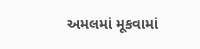અમલમાં મૂકવામાં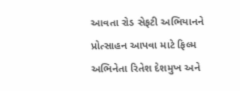આવતા રોડ સેફટી અભિયાનને પ્રોત્સાહન આપવા માટે ફિલ્મ અભિનેતા રિતેશ દેશમુખ અને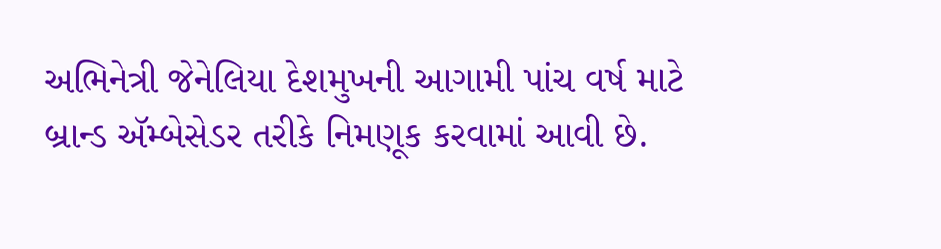અભિનેત્રી જેનેલિયા દેશમુખની આગામી પાંચ વર્ષ માટે બ્રાન્ડ ઍમ્બેસેડર તરીકે નિમણૂક કરવામાં આવી છે.